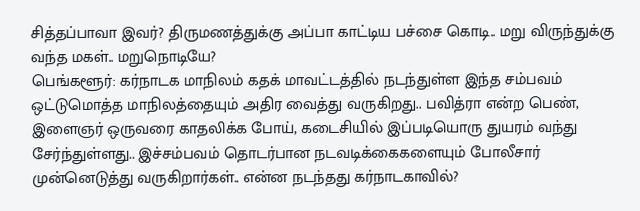சித்தப்பாவா இவர்? திருமணத்துக்கு அப்பா காட்டிய பச்சை கொடி.. மறு விருந்துக்கு வந்த மகள்.. மறுநொடியே?
பெங்களூர்: கர்நாடக மாநிலம் கதக் மாவட்டத்தில் நடந்துள்ள இந்த சம்பவம் ஒட்டுமொத்த மாநிலத்தையும் அதிர வைத்து வருகிறது.. பவித்ரா என்ற பெண், இளைஞர் ஒருவரை காதலிக்க போய், கடைசியில் இப்படியொரு துயரம் வந்து சேர்ந்துள்ளது.. இச்சம்பவம் தொடர்பான நடவடிக்கைகளையும் போலீசார் முன்னெடுத்து வருகிறார்கள்.. என்ன நடந்தது கர்நாடகாவில்?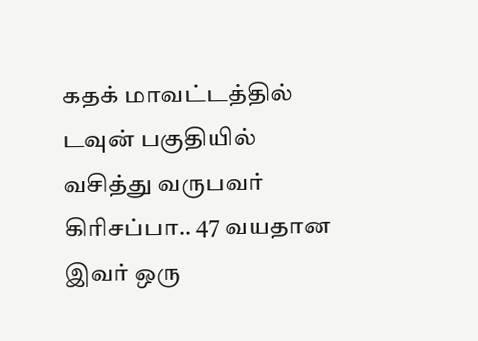கதக் மாவட்டத்தில் டவுன் பகுதியில் வசித்து வருபவர் கிரிசப்பா.. 47 வயதான இவர் ஒரு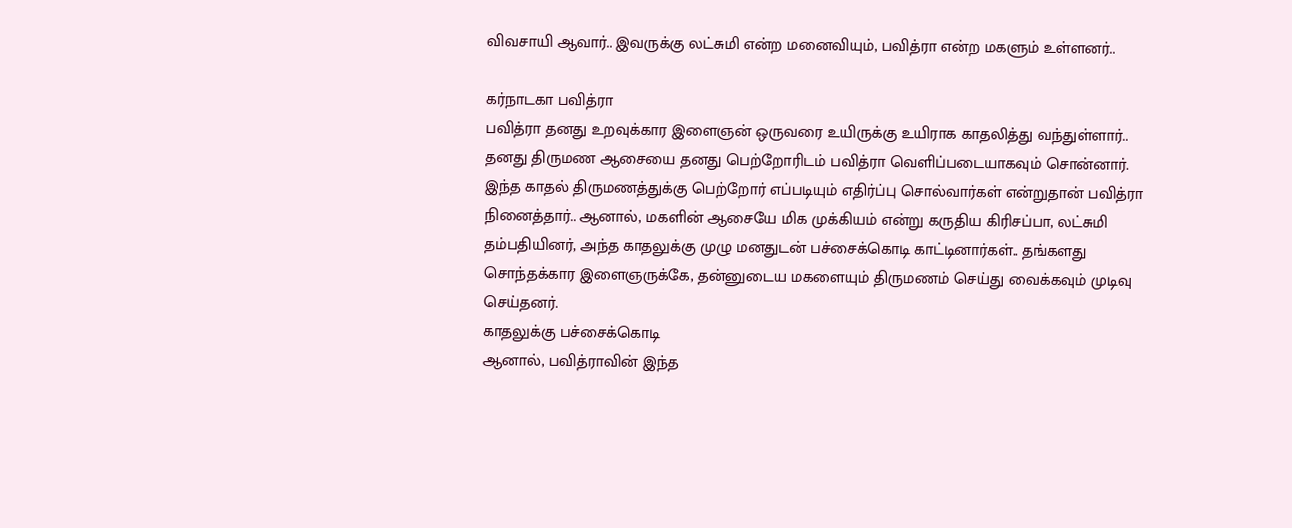விவசாயி ஆவார்.. இவருக்கு லட்சுமி என்ற மனைவியும், பவித்ரா என்ற மகளும் உள்ளனர்..

கர்நாடகா பவித்ரா
பவித்ரா தனது உறவுக்கார இளைஞன் ஒருவரை உயிருக்கு உயிராக காதலித்து வந்துள்ளார்.. தனது திருமண ஆசையை தனது பெற்றோரிடம் பவித்ரா வெளிப்படையாகவும் சொன்னார்.
இந்த காதல் திருமணத்துக்கு பெற்றோர் எப்படியும் எதிர்ப்பு சொல்வார்கள் என்றுதான் பவித்ரா நினைத்தார்.. ஆனால், மகளின் ஆசையே மிக முக்கியம் என்று கருதிய கிரிசப்பா, லட்சுமி தம்பதியினர், அந்த காதலுக்கு முழு மனதுடன் பச்சைக்கொடி காட்டினார்கள்.. தங்களது சொந்தக்கார இளைஞருக்கே, தன்னுடைய மகளையும் திருமணம் செய்து வைக்கவும் முடிவு செய்தனர்.
காதலுக்கு பச்சைக்கொடி
ஆனால், பவித்ராவின் இந்த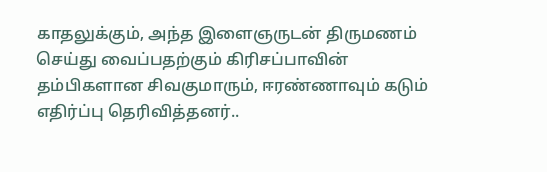காதலுக்கும், அந்த இளைஞருடன் திருமணம் செய்து வைப்பதற்கும் கிரிசப்பாவின் தம்பிகளான சிவகுமாரும், ஈரண்ணாவும் கடும் எதிர்ப்பு தெரிவித்தனர்..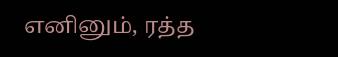எனினும், ரத்த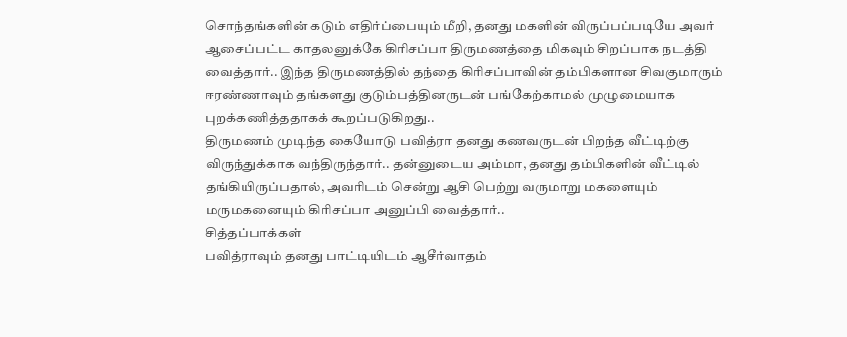சொந்தங்களின் கடும் எதிர்ப்பையும் மீறி, தனது மகளின் விருப்பப்படியே அவர் ஆசைப்பட்ட காதலனுக்கே கிரிசப்பா திருமணத்தை மிகவும் சிறப்பாக நடத்தி வைத்தார்.. இந்த திருமணத்தில் தந்தை கிரிசப்பாவின் தம்பிகளான சிவகுமாரும் ஈரண்ணாவும் தங்களது குடும்பத்தினருடன் பங்கேற்காமல் முழுமையாக புறக்கணித்ததாகக் கூறப்படுகிறது..
திருமணம் முடிந்த கையோடு பவித்ரா தனது கணவருடன் பிறந்த வீட்டிற்கு விருந்துக்காக வந்திருந்தார்.. தன்னுடைய அம்மா, தனது தம்பிகளின் வீட்டில் தங்கியிருப்பதால், அவரிடம் சென்று ஆசி பெற்று வருமாறு மகளையும் மருமகனையும் கிரிசப்பா அனுப்பி வைத்தார்..
சித்தப்பாக்கள்
பவித்ராவும் தனது பாட்டியிடம் ஆசீர்வாதம்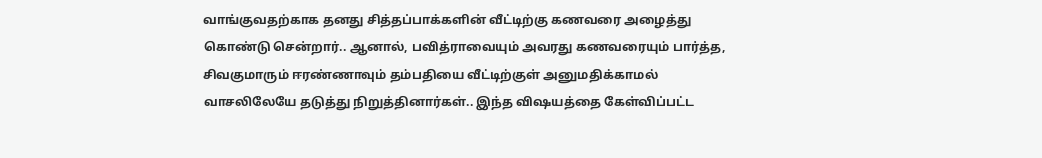வாங்குவதற்காக தனது சித்தப்பாக்களின் வீட்டிற்கு கணவரை அழைத்து கொண்டு சென்றார்.. ஆனால், பவித்ராவையும் அவரது கணவரையும் பார்த்த, சிவகுமாரும் ஈரண்ணாவும் தம்பதியை வீட்டிற்குள் அனுமதிக்காமல் வாசலிலேயே தடுத்து நிறுத்தினார்கள்.. இந்த விஷயத்தை கேள்விப்பட்ட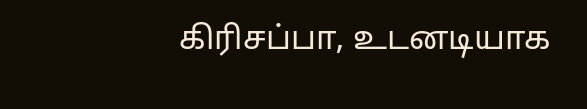கிரிசப்பா, உடனடியாக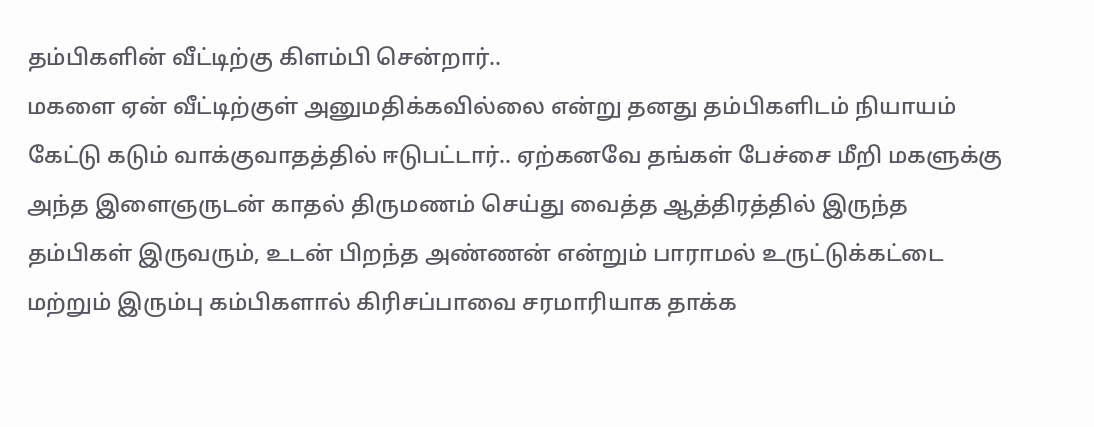தம்பிகளின் வீட்டிற்கு கிளம்பி சென்றார்..
மகளை ஏன் வீட்டிற்குள் அனுமதிக்கவில்லை என்று தனது தம்பிகளிடம் நியாயம் கேட்டு கடும் வாக்குவாதத்தில் ஈடுபட்டார்.. ஏற்கனவே தங்கள் பேச்சை மீறி மகளுக்கு அந்த இளைஞருடன் காதல் திருமணம் செய்து வைத்த ஆத்திரத்தில் இருந்த தம்பிகள் இருவரும், உடன் பிறந்த அண்ணன் என்றும் பாராமல் உருட்டுக்கட்டை மற்றும் இரும்பு கம்பிகளால் கிரிசப்பாவை சரமாரியாக தாக்க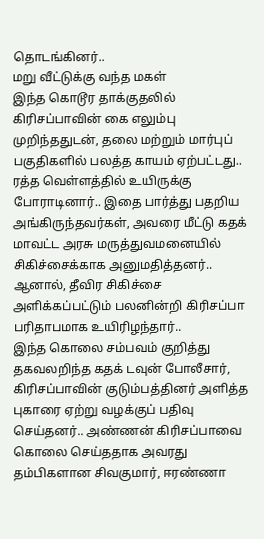தொடங்கினர்..
மறு வீட்டுக்கு வந்த மகள்
இந்த கொடூர தாக்குதலில் கிரிசப்பாவின் கை எலும்பு முறிந்ததுடன், தலை மற்றும் மார்புப் பகுதிகளில் பலத்த காயம் ஏற்பட்டது.. ரத்த வெள்ளத்தில் உயிருக்கு போராடினார்.. இதை பார்த்து பதறிய அங்கிருந்தவர்கள், அவரை மீட்டு கதக் மாவட்ட அரசு மருத்துவமனையில் சிகிச்சைக்காக அனுமதித்தனர்.. ஆனால், தீவிர சிகிச்சை அளிக்கப்பட்டும் பலனின்றி கிரிசப்பா பரிதாபமாக உயிரிழந்தார்..
இந்த கொலை சம்பவம் குறித்து தகவலறிந்த கதக் டவுன் போலீசார், கிரிசப்பாவின் குடும்பத்தினர் அளித்த புகாரை ஏற்று வழக்குப் பதிவு செய்தனர்.. அண்ணன் கிரிசப்பாவை கொலை செய்ததாக அவரது தம்பிகளான சிவகுமார், ஈரண்ணா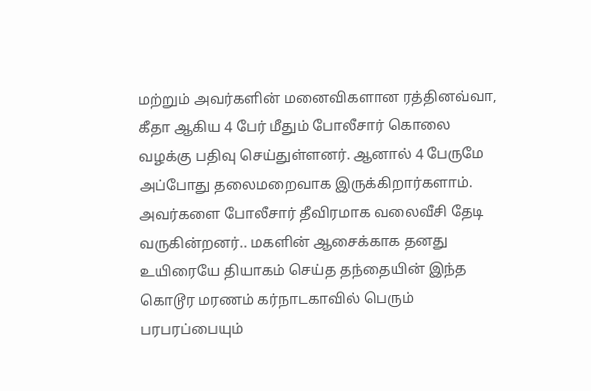மற்றும் அவர்களின் மனைவிகளான ரத்தினவ்வா, கீதா ஆகிய 4 பேர் மீதும் போலீசார் கொலை வழக்கு பதிவு செய்துள்ளனர். ஆனால் 4 பேருமே அப்போது தலைமறைவாக இருக்கிறார்களாம்.
அவர்களை போலீசார் தீவிரமாக வலைவீசி தேடி வருகின்றனர்.. மகளின் ஆசைக்காக தனது உயிரையே தியாகம் செய்த தந்தையின் இந்த கொடூர மரணம் கர்நாடகாவில் பெரும் பரபரப்பையும்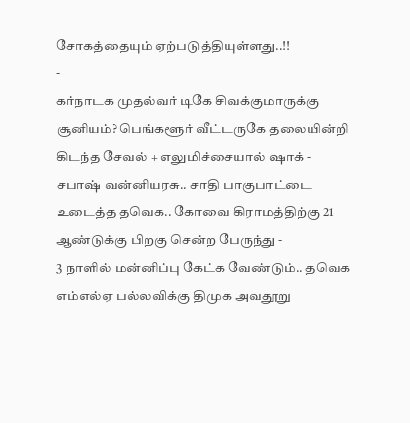சோகத்தையும் ஏற்படுத்தியுள்ளது..!!
-
கர்நாடக முதல்வர் டிகே சிவக்குமாருக்கு சூனியம்? பெங்களூர் வீட்டருகே தலையின்றி கிடந்த சேவல் + எலுமிச்சையால் ஷாக் -
சபாஷ் வன்னியரசு.. சாதி பாகுபாட்டை உடைத்த தவெக.. கோவை கிராமத்திற்கு 21 ஆண்டுக்கு பிறகு சென்ற பேருந்து -
3 நாளில் மன்னிப்பு கேட்க வேண்டும்.. தவெக எம்எல்ஏ பல்லவிக்கு திமுக அவதூறு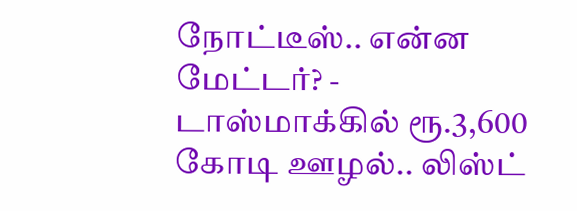நோட்டீஸ்.. என்ன மேட்டர்? -
டாஸ்மாக்கில் ரூ.3,600 கோடி ஊழல்.. லிஸ்ட்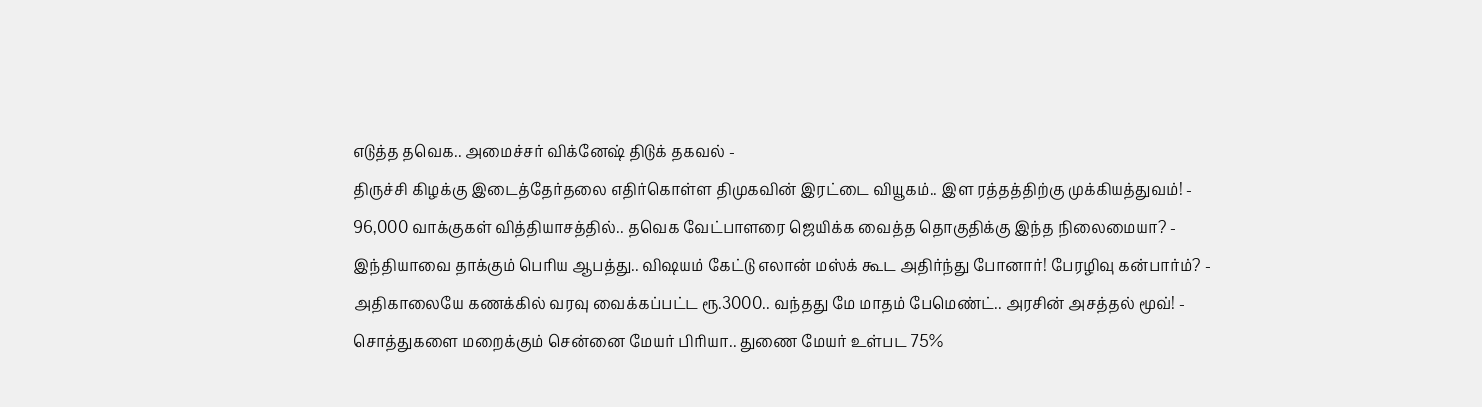எடுத்த தவெக.. அமைச்சர் விக்னேஷ் திடுக் தகவல் -
திருச்சி கிழக்கு இடைத்தேர்தலை எதிர்கொள்ள திமுகவின் இரட்டை வியூகம்.. இள ரத்தத்திற்கு முக்கியத்துவம்! -
96,000 வாக்குகள் வித்தியாசத்தில்.. தவெக வேட்பாளரை ஜெயிக்க வைத்த தொகுதிக்கு இந்த நிலைமையா? -
இந்தியாவை தாக்கும் பெரிய ஆபத்து.. விஷயம் கேட்டு எலான் மஸ்க் கூட அதிர்ந்து போனார்! பேரழிவு கன்பார்ம்? -
அதிகாலையே கணக்கில் வரவு வைக்கப்பட்ட ரூ.3000.. வந்தது மே மாதம் பேமெண்ட்.. அரசின் அசத்தல் மூவ்! -
சொத்துகளை மறைக்கும் சென்னை மேயர் பிரியா.. துணை மேயர் உள்பட 75%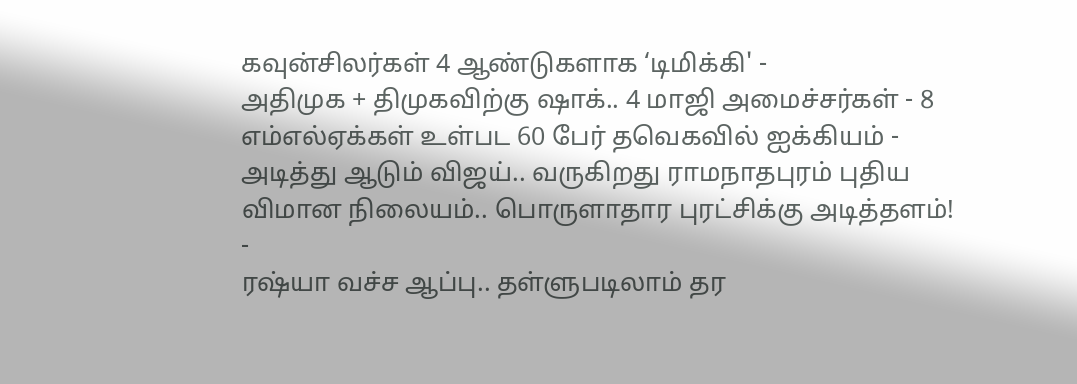கவுன்சிலர்கள் 4 ஆண்டுகளாக ‘டிமிக்கி' -
அதிமுக + திமுகவிற்கு ஷாக்.. 4 மாஜி அமைச்சர்கள் - 8 எம்எல்ஏக்கள் உள்பட 60 பேர் தவெகவில் ஐக்கியம் -
அடித்து ஆடும் விஜய்.. வருகிறது ராமநாதபுரம் புதிய விமான நிலையம்.. பொருளாதார புரட்சிக்கு அடித்தளம்! -
ரஷ்யா வச்ச ஆப்பு.. தள்ளுபடிலாம் தர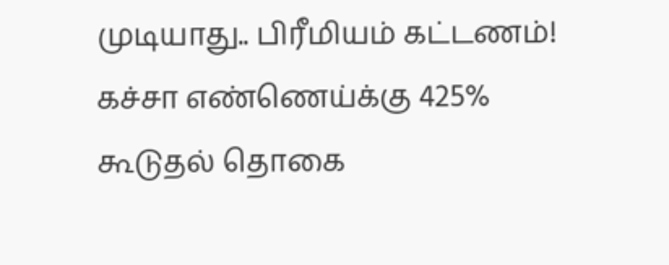முடியாது.. பிரீமியம் கட்டணம்! கச்சா எண்ணெய்க்கு 425% கூடுதல் தொகை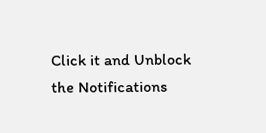Click it and Unblock the Notifications